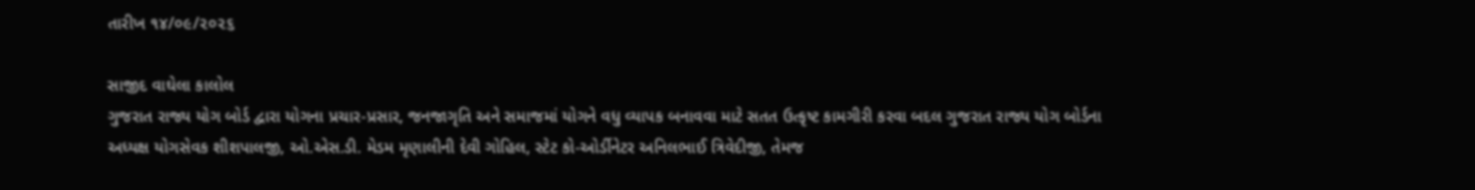તારીખ ૧૪/૦૯/૨૦૨૬

સાજીદ વાઘેલા કાલોલ
ગુજરાત રાજ્ય યોગ બોર્ડ દ્વારા યોગના પ્રચાર-પ્રસાર, જનજાગૃતિ અને સમાજમાં યોગને વધુ વ્યાપક બનાવવા માટે સતત ઉત્કૃષ્ટ કામગીરી કરવા બદલ ગુજરાત રાજ્ય યોગ બોર્ડના અધ્યક્ષ યોગસેવક શીશપાલજી, ઓ.એસ.ડી. મેડમ મૃણાલીની દેવી ગોહિલ, સ્ટેટ કો-ઓર્ડીનેટર અનિલભાઈ ત્રિવેદીજી, તેમજ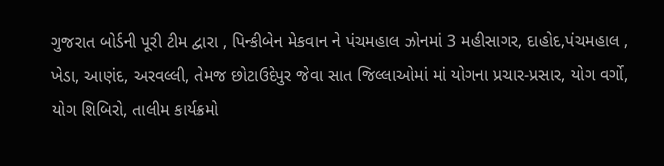ગુજરાત બોર્ડની પૂરી ટીમ દ્વારા , પિન્કીબેન મેકવાન ને પંચમહાલ ઝોનમાં 3 મહીસાગર, દાહોદ,પંચમહાલ , ખેડા, આણંદ, અરવલ્લી, તેમજ છોટાઉદેપુર જેવા સાત જિલ્લાઓમાં માં યોગના પ્રચાર-પ્રસાર, યોગ વર્ગો, યોગ શિબિરો, તાલીમ કાર્યક્રમો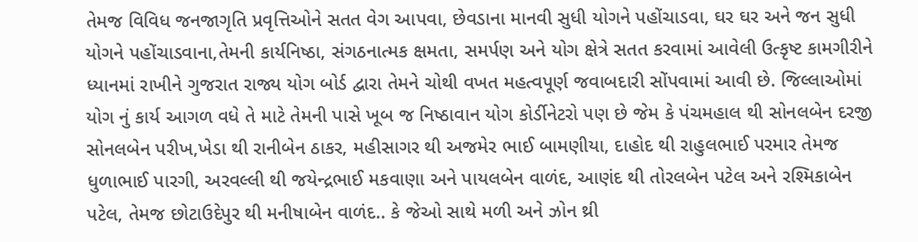તેમજ વિવિધ જનજાગૃતિ પ્રવૃત્તિઓને સતત વેગ આપવા, છેવડાના માનવી સુધી યોગને પહોંચાડવા, ઘર ઘર અને જન સુધી યોગને પહોંચાડવાના,તેમની કાર્યનિષ્ઠા, સંગઠનાત્મક ક્ષમતા, સમર્પણ અને યોગ ક્ષેત્રે સતત કરવામાં આવેલી ઉત્કૃષ્ટ કામગીરીને ધ્યાનમાં રાખીને ગુજરાત રાજ્ય યોગ બોર્ડ દ્વારા તેમને ચોથી વખત મહત્વપૂર્ણ જવાબદારી સોંપવામાં આવી છે. જિલ્લાઓમાં યોગ નું કાર્ય આગળ વધે તે માટે તેમની પાસે ખૂબ જ નિષ્ઠાવાન યોગ કોર્ડીનેટરો પણ છે જેમ કે પંચમહાલ થી સોનલબેન દરજી સોનલબેન પરીખ,ખેડા થી રાનીબેન ઠાકર, મહીસાગર થી અજમેર ભાઈ બામણીયા, દાહોદ થી રાહુલભાઈ પરમાર તેમજ ધુળાભાઈ પારગી, અરવલ્લી થી જયેન્દ્રભાઈ મકવાણા અને પાયલબેન વાળંદ, આણંદ થી તોરલબેન પટેલ અને રશ્મિકાબેન પટેલ, તેમજ છોટાઉદેપુર થી મનીષાબેન વાળંદ.. કે જેઓ સાથે મળી અને ઝોન થ્રી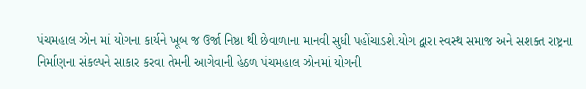પંચમહાલ ઝોન માં યોગના કાર્યને ખૂબ જ ઉર્જા નિષ્ઠા થી છેવાળાના માનવી સુધી પહોંચાડશે.યોગ દ્વારા સ્વસ્થ સમાજ અને સશક્ત રાષ્ટ્રના નિર્માણના સંકલ્પને સાકાર કરવા તેમની આગેવાની હેઠળ પંચમહાલ ઝોનમાં યોગની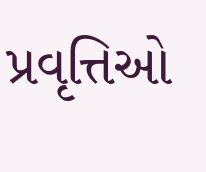પ્રવૃત્તિઓ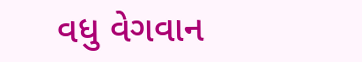વધુ વેગવાન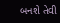બનશે તેવી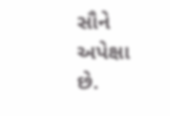સૌને અપેક્ષા છે.